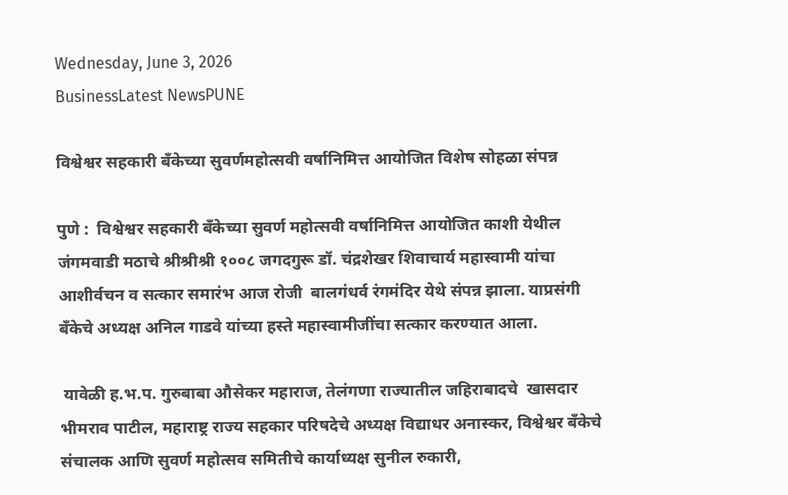Wednesday, June 3, 2026
BusinessLatest NewsPUNE

विश्वेश्वर सहकारी बँकेच्या सुवर्णमहोत्सवी वर्षानिमित्त आयोजित विशेष सोहळा संपन्न

पुणे :  विश्वेश्वर सहकारी बँकेच्या सुवर्ण महोत्सवी वर्षानिमित्त आयोजित काशी येथील जंगमवाडी मठाचे श्रीश्रीश्री १००८ जगदगुरू डॉ. चंद्रशेखर शिवाचार्य महास्वामी यांचा आशीर्वचन व सत्कार समारंभ आज रोजी  बालगंधर्व रंगमंदिर येथे संपन्न झाला. याप्रसंगी बँकेचे अध्यक्ष अनिल गाडवे यांच्या हस्ते महास्वामीजींचा सत्कार करण्यात आला.

 यावेळी ह.भ.प. गुरुबाबा औसेकर महाराज, तेलंगणा राज्यातील जहिराबादचे  खासदार भीमराव पाटील, महाराष्ट्र राज्य सहकार परिषदेचे अध्यक्ष विद्याधर अनास्कर, विश्वेश्वर बँकेचे संचालक आणि सुवर्ण महोत्सव समितीचे कार्याध्यक्ष सुनील रुकारी,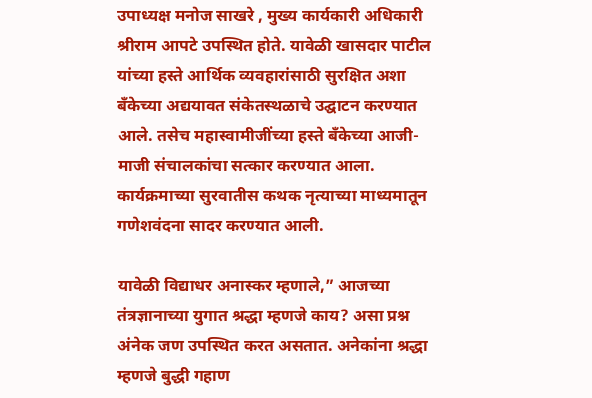उपाध्यक्ष मनोज साखरे , मुख्य कार्यकारी अधिकारी श्रीराम आपटे उपस्थित होते. यावेळी खासदार पाटील यांच्या हस्ते आर्थिक व्यवहारांसाठी सुरक्षित अशा बँकेच्या अद्ययावत संकेतस्थळाचे उद्घाटन करण्यात आले. तसेच महास्वामीजींच्या हस्ते बँकेच्या आजी- माजी संचालकांचा सत्कार करण्यात आला. कार्यक्रमाच्या सुरवातीस कथक नृत्याच्या माध्यमातून गणेशवंदना सादर करण्यात आली.

यावेळी विद्याधर अनास्कर म्हणाले,” आजच्या तंत्रज्ञानाच्या युगात श्रद्धा म्हणजे काय? असा प्रश्न अंनेक जण उपस्थित करत असतात. अनेकांना श्रद्धा म्हणजे बुद्धी गहाण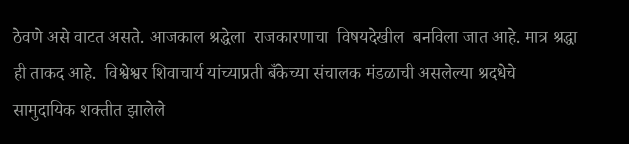ठेवणे असे वाटत असते. आजकाल श्रद्धेला  राजकारणाचा  विषयदेखील  बनविला जात आहे. मात्र श्रद्धा ही ताकद आहे.  विश्वेश्वर शिवाचार्य यांच्याप्रती बँकेच्या संचालक मंडळाची असलेल्या श्रदधेचे सामुदायिक शक्तीत झालेले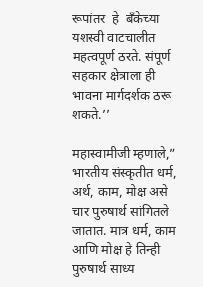रूपांतर  हे  बँकेच्या यशस्वी वाटचालीत महत्वपूर्ण ठरते. संपूर्ण सहकार क्षेत्राला ही भावना मार्गदर्शक ठरू शकते.’’

महास्वामीजी म्हणाले,” भारतीय संस्कृतीत धर्म, अर्थ, काम, मोक्ष असे चार पुरुषार्थ सांगितले जातात. मात्र धर्म, काम आणि मोक्ष हे तिन्ही पुरुषार्थ साध्य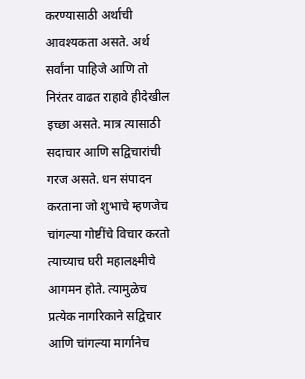करण्यासाठी अर्थाची आवश्यकता असते. अर्थ सर्वांना पाहिजे आणि तो निरंतर वाढत राहावे हीदेखील इच्छा असते. मात्र त्यासाठी सदाचार आणि सद्विचारांची गरज असते. धन संपादन करताना जो शुभाचे म्हणजेच चांगल्या गोष्टींचे विचार करतो त्याच्याच घरी महालक्ष्मीचे आगमन होते. त्यामुळेच प्रत्येक नागरिकाने सद्विचार आणि चांगल्या मार्गानेच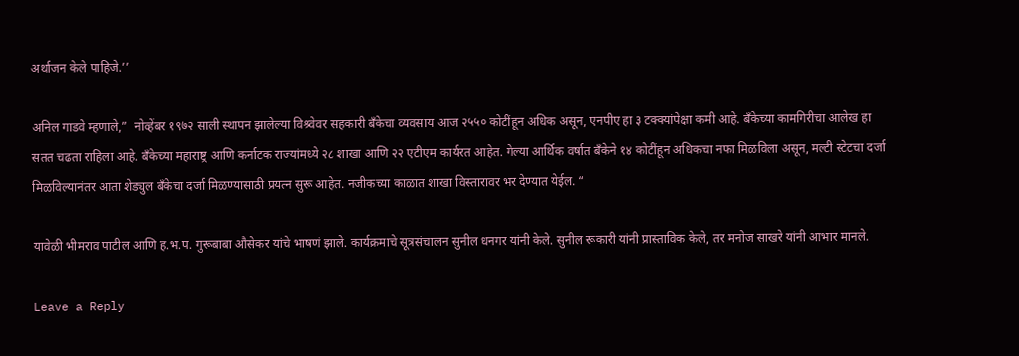अर्थाजन केले पाहिजे.’’

अनिल गाडवे म्हणाले,”  नोव्हेंबर १९७२ साली स्थापन झालेल्या विश्र्वेवर सहकारी बँकेचा व्यवसाय आज २५५० कोटींहून अधिक असून, एनपीए हा ३ टक्क्यांपेक्षा कमी आहे. बँकेच्या कामगिरीचा आलेख हा सतत चढता राहिला आहे. बँकेच्या महाराष्ट्र आणि कर्नाटक राज्यांमध्ये २८ शाखा आणि २२ एटीएम कार्यरत आहेत. गेल्या आर्थिक वर्षात बँकेने १४ कोटींहून अधिकचा नफा मिळविला असून, मल्टी स्टेटचा दर्जा मिळविल्यानंतर आता शेड्युल बँकेचा दर्जा मिळण्यासाठी प्रयत्न सुरू आहेत. नजीकच्या काळात शाखा विस्तारावर भर देण्यात येईल. “

यावेळी भीमराव पाटील आणि ह.भ.प. गुरूबाबा औसेकर यांचे भाषणं झाले. कार्यक्रमाचे सूत्रसंचालन सुनील धनगर यांनी केले. सुनील रूकारी यांनी प्रास्ताविक केले, तर मनोज साखरे यांनी आभार मानले.

Leave a Reply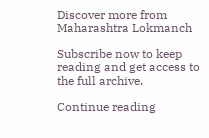Discover more from Maharashtra Lokmanch

Subscribe now to keep reading and get access to the full archive.

Continue reading